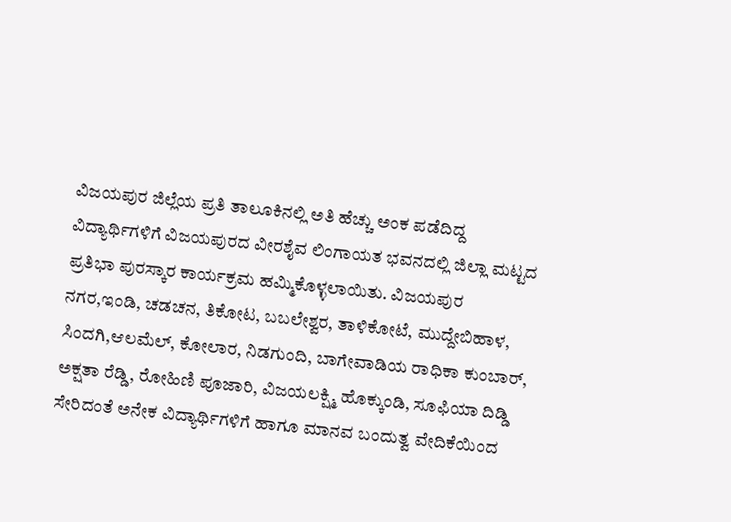ವಿಜಯಪುರ ಜಿಲ್ಲೆಯ ಪ್ರತಿ ತಾಲೂಕಿನಲ್ಲಿ ಅತಿ ಹೆಚ್ಚು ಅಂಕ ಪಡೆದಿದ್ದ ವಿದ್ಯಾರ್ಥಿಗಳಿಗೆ ವಿಜಯಪುರದ ವೀರಶೈವ ಲಿಂಗಾಯತ ಭವನದಲ್ಲಿ ಜಿಲ್ಲಾ ಮಟ್ಟದ ಪ್ರತಿಭಾ ಪುರಸ್ಕಾರ ಕಾರ್ಯಕ್ರಮ ಹಮ್ಮಿಕೊಳ್ಳಲಾಯಿತು. ವಿಜಯಪುರ ನಗರ,ಇಂಡಿ, ಚಡಚನ, ತಿಕೋಟ, ಬಬಲೇಶ್ವರ, ತಾಳಿಕೋಟೆ, ಮುದ್ದೇಬಿಹಾಳ, ಸಿಂದಗಿ,ಆಲಮೆಲ್, ಕೋಲಾರ, ನಿಡಗುಂದಿ, ಬಾಗೇವಾಡಿಯ ರಾಧಿಕಾ ಕುಂಬಾರ್, ಅಕ್ಷತಾ ರೆಡ್ಡಿ, ರೋಹಿಣಿ ಪೂಜಾರಿ, ವಿಜಯಲಕ್ಷ್ಮಿ ಹೊಕ್ಕುಂಡಿ, ಸೂಫಿಯಾ ದಿಡ್ಡಿ ಸೇರಿದಂತೆ ಅನೇಕ ವಿದ್ಯಾರ್ಥಿಗಳಿಗೆ ಹಾಗೂ ಮಾನವ ಬಂದುತ್ವ ವೇದಿಕೆಯಿಂದ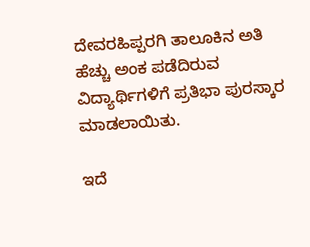ದೇವರಹಿಪ್ಪರಗಿ ತಾಲೂಕಿನ ಅತಿ ಹೆಚ್ಚು ಅಂಕ ಪಡೆದಿರುವ ವಿದ್ಯಾರ್ಥಿಗಳಿಗೆ ಪ್ರತಿಭಾ ಪುರಸ್ಕಾರ ಮಾಡಲಾಯಿತು.

ಇದೆ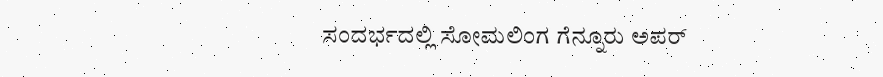ಸಂದರ್ಭದಲ್ಲಿ ಸೋಮಲಿಂಗ ಗೆನ್ನೂರು ಅಪರ್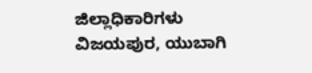ಜಿಲ್ಲಾಧಿಕಾರಿಗಳು ವಿಜಯಪುರ, ಯುಬಾಗಿ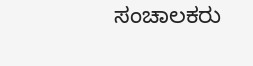ಸಂಚಾಲಕರು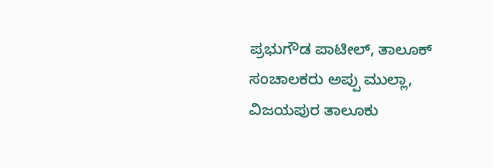ಪ್ರಭುಗೌಡ ಪಾಟೀಲ್, ತಾಲೂಕ್ ಸಂಚಾಲಕರು ಅಪ್ಪು ಮುಲ್ಲಾ, ವಿಜಯಪುರ ತಾಲೂಕು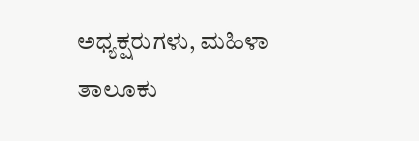ಅಧ್ಯಕ್ಷರುಗಳು, ಮಹಿಳಾ ತಾಲೂಕು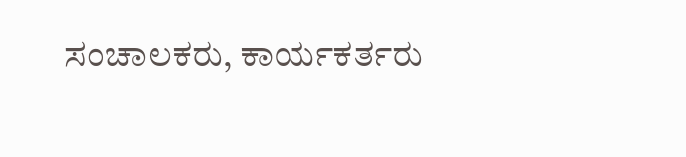ಸಂಚಾಲಕರು, ಕಾರ್ಯಕರ್ತರು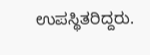ಉಪಸ್ಥಿತರಿದ್ದರು.